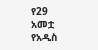የ29 አመቷ የአዲስ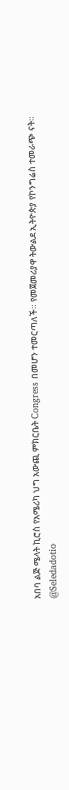አበባ ልጅ ሜላት ኪሮስ የአሜሪካ ህግ አውጪ ምክርቤት Congress በመሆን ተመርጣለች። የመጀመሪያዋ ትውልደ ኢትዮጵያ የኮንግሬስ ተመራጭ ናት።
@Seledadotio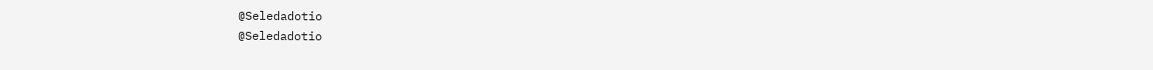@Seledadotio
@Seledadotio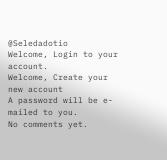@Seledadotio
Welcome, Login to your account.
Welcome, Create your new account
A password will be e-mailed to you.
No comments yet.